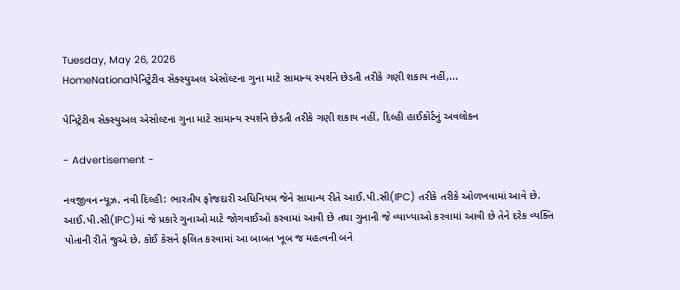Tuesday, May 26, 2026
HomeNationalપેનિટ્રેટીવ સેક્સ્યુઅલ એસોલ્ટના ગુના માટે સામાન્ય સ્પર્શને છેડતી તરીકે ગણી શકાય નહીં,...

પેનિટ્રેટીવ સેક્સ્યુઅલ એસોલ્ટના ગુના માટે સામાન્ય સ્પર્શને છેડતી તરીકે ગણી શકાય નહીં, દિલ્હી હાઈકોર્ટનું અવલોકન

- Advertisement -

નવજીવન ન્યૂઝ. નવી દિલ્હી: ભારતીય ફોજદારી અધિનિયમ જેને સામાન્ય રીતે આઈ.પી.સી(IPC) તરીકે તરીકે ઓળખવામાં આવે છે. આઈ.પી.સી(IPC)માં જે પ્રકારે ગુનાઓ માટે જોગવાઈઓ કરવામાં આવી છે તથા ગુનાની જે વ્યાખ્યાઓ કરવામાં આવી છે તેને દરેક વ્યક્તિ પોતાની રીતે જુએ છે. કોઈ કેસને ફલિત કરવામાં આ બાબત ખૂબ જ મહત્વની બને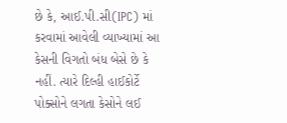છે કે, આઈ.પી.સી(IPC) માં કરવામાં આવેલી વ્યાખ્યામાં આ કેસની વિગતો બંધ બેસે છે કે નહીં. ત્યારે દિલ્હી હાઈકોર્ટે પોક્સોને લગતા કેસોને લઈ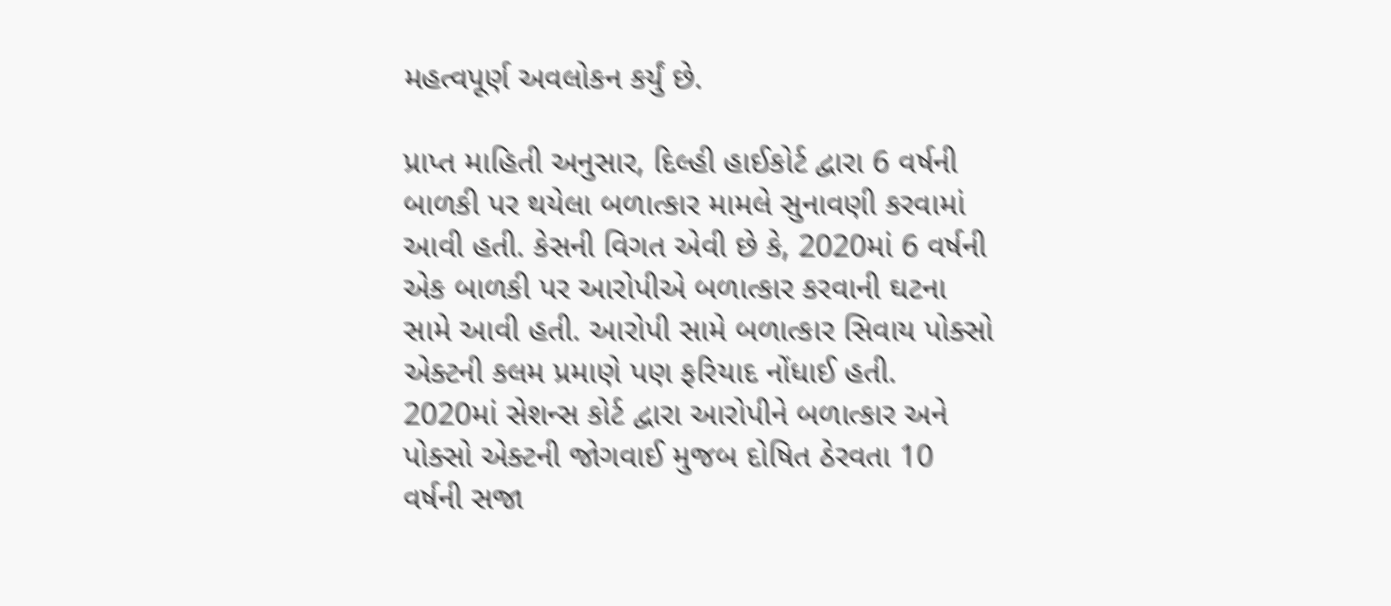મહત્વપૂર્ણ અવલોકન કર્યું છે.

પ્રાપ્ત માહિતી અનુસાર, દિલ્હી હાઈકોર્ટ દ્વારા 6 વર્ષની બાળકી પર થયેલા બળાત્કાર મામલે સુનાવણી કરવામાં આવી હતી. કેસની વિગત એવી છે કે, 2020માં 6 વર્ષની એક બાળકી પર આરોપીએ બળાત્કાર કરવાની ઘટના સામે આવી હતી. આરોપી સામે બળાત્કાર સિવાય પોક્સો એક્ટની કલમ પ્રમાણે પણ ફરિયાદ નોંધાઈ હતી. 2020માં સેશન્સ કોર્ટ દ્વારા આરોપીને બળાત્કાર અને પોક્સો એક્ટની જોગવાઈ મુજબ દોષિત ઠેરવતા 10 વર્ષની સજા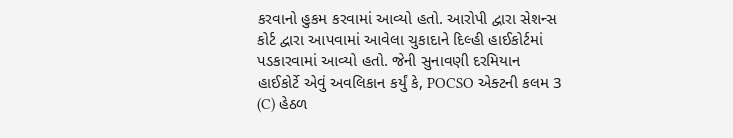કરવાનો હુકમ કરવામાં આવ્યો હતો. આરોપી દ્વારા સેશન્સ કોર્ટ દ્વારા આપવામાં આવેલા ચુકાદાને દિલ્હી હાઈકોર્ટમાં પડકારવામાં આવ્યો હતો. જેની સુનાવણી દરમિયાન હાઈકોર્ટે એવું અવલિકાન કર્યું કે, POCSO એક્ટની કલમ 3 (C) હેઠળ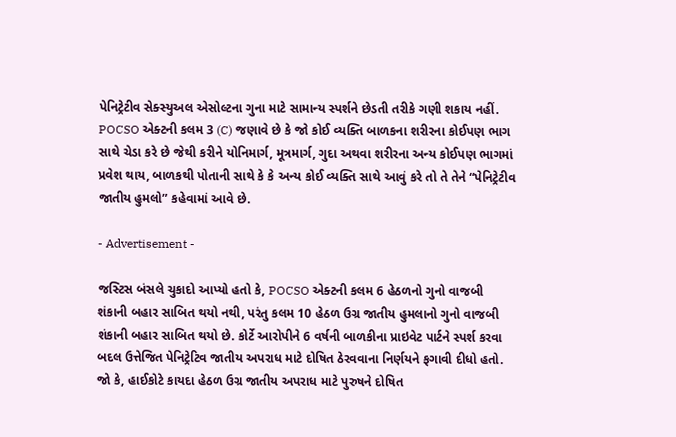પેનિટ્રેટીવ સેક્સ્યુઅલ એસોલ્ટના ગુના માટે સામાન્ય સ્પર્શને છેડતી તરીકે ગણી શકાય નહીં. POCSO એક્ટની કલમ 3 (C) જણાવે છે કે જો કોઈ વ્યક્તિ બાળકના શરીરના કોઈપણ ભાગ સાથે ચેડા કરે છે જેથી કરીને યોનિમાર્ગ, મૂત્રમાર્ગ, ગુદા અથવા શરીરના અન્ય કોઈપણ ભાગમાં પ્રવેશ થાય, બાળકથી પોતાની સાથે કે કે અન્ય કોઈ વ્યક્તિ સાથે આવું કરે તો તે તેને “પેનિટ્રેટીવ જાતીય હુમલો” કહેવામાં આવે છે.

- Advertisement -

જસ્ટિસ બંસલે ચુકાદો આપ્યો હતો કે, POCSO એક્ટની કલમ 6 હેઠળનો ગુનો વાજબી શંકાની બહાર સાબિત થયો નથી, પરંતુ કલમ 10 હેઠળ ઉગ્ર જાતીય હુમલાનો ગુનો વાજબી શંકાની બહાર સાબિત થયો છે. કોર્ટે આરોપીને 6 વર્ષની બાળકીના પ્રાઇવેટ પાર્ટને સ્પર્શ કરવા બદલ ઉત્તેજિત પેનિટ્રેટિવ જાતીય અપરાધ માટે દોષિત ઠેરવવાના નિર્ણયને ફગાવી દીધો હતો. જો કે, હાઈકોટે કાયદા હેઠળ ઉગ્ર જાતીય અપરાધ માટે પુરુષને દોષિત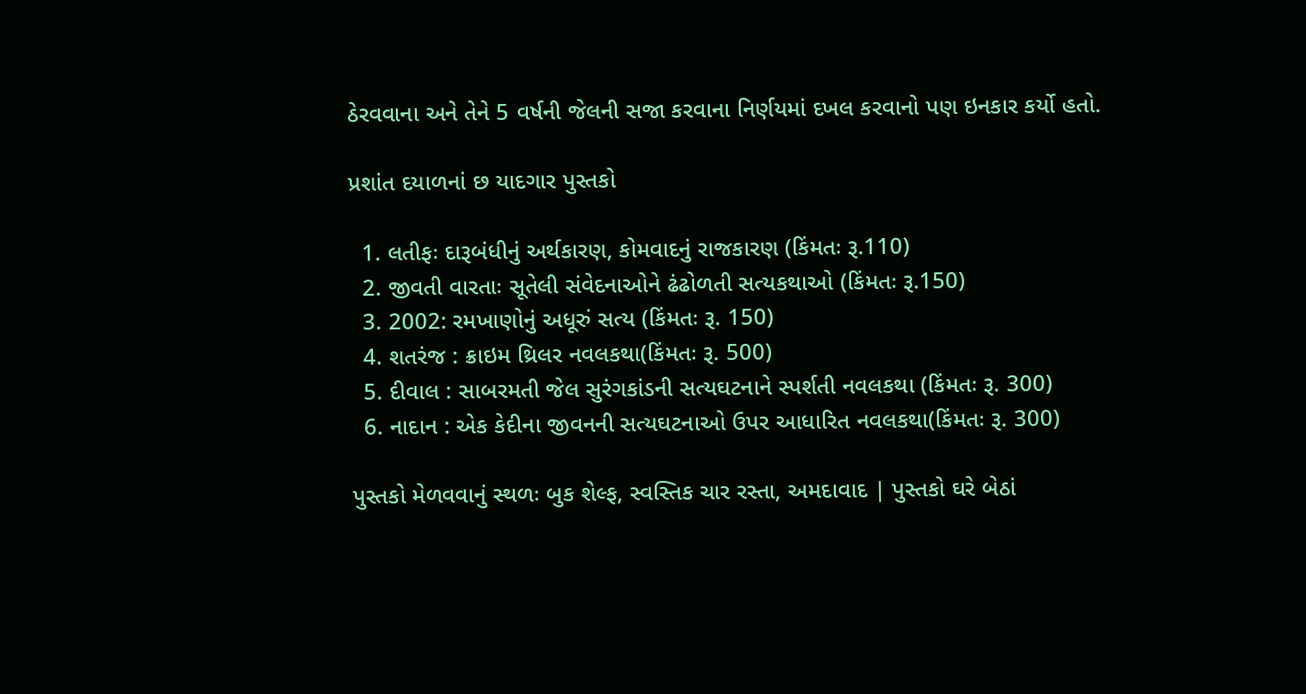ઠેરવવાના અને તેને 5 વર્ષની જેલની સજા કરવાના નિર્ણયમાં દખલ કરવાનો પણ ઇનકાર કર્યો હતો.

પ્રશાંત દયાળનાં છ યાદગાર પુસ્તકો

  1. લતીફઃ દારૂબંધીનું અર્થકારણ, કોમવાદનું રાજકારણ (કિંમતઃ રૂ.110)
  2. જીવતી વારતાઃ સૂતેલી સંવેદનાઓને ઢંઢોળતી સત્યકથાઓ (કિંમતઃ રૂ.150)
  3. 2002: રમખાણોનું અધૂરું સત્ય (કિંમતઃ રૂ. 150)
  4. શતરંજ : ક્રાઇમ થ્રિલર નવલકથા(કિંમતઃ રૂ. 500)
  5. દીવાલ : સાબરમતી જેલ સુરંગકાંડની સત્યઘટનાને સ્પર્શતી નવલકથા (કિંમતઃ રૂ. 300)
  6. નાદાન : એક કેદીના જીવનની સત્યઘટનાઓ ઉપર આધારિત નવલકથા(કિંમતઃ રૂ. 300)

પુસ્તકો મેળવવાનું સ્થળઃ બુક શેલ્ફ, સ્વસ્તિક ચાર રસ્તા, અમદાવાદ | પુસ્તકો ઘરે બેઠાં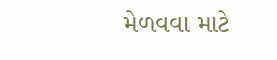મેળવવા માટે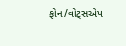ફોન/વોટ્સએપ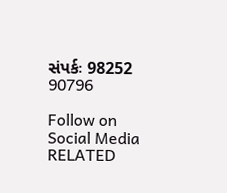સંપર્કઃ 98252 90796

Follow on Social Media
RELATED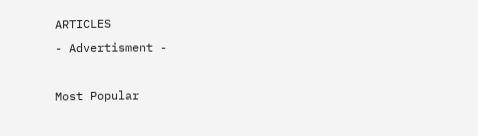ARTICLES
- Advertisment -

Most Popular